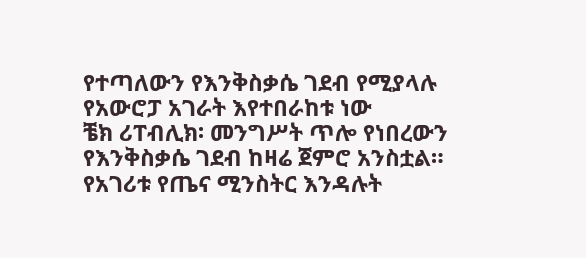የተጣለውን የእንቅስቃሴ ገደብ የሚያላሉ የአውሮፓ አገራት እየተበራከቱ ነው
ቼክ ሪፐብሊክ፡ መንግሥት ጥሎ የነበረውን የእንቅስቃሴ ገደብ ከዛሬ ጀምሮ አንስቷል።
የአገሪቱ የጤና ሚንስትር እንዳሉት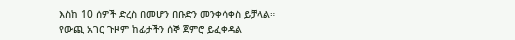እስከ 10 ሰዎች ድረስ በመሆን በቡድን መንቀሳቀስ ይቻላል።
የውጪ አገር ጉዞም ከፊታችን ሰኞ ጀምሮ ይፈቀዳል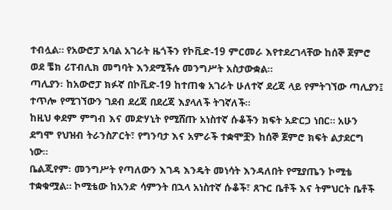ተብሏል። የአውሮፓ አባል አገራት ዜጎችን የኮቪድ-19 ምርመራ እየተደረገላቸው ከሰኞ ጀምሮ ወደ ቼክ ሪፐብሊክ መግባት እንደሚችሉ መንግሥት አስታውቋል።
ጣሊያን፡ ከአውሮፓ ክፉኛ በኮቪድ-19 ከተጠቁ አገራት ሁለተኛ ደረጃ ላይ የምትገኘው ጣሊያን፤ ተጥሎ የሚገኘውን ገደብ ደረጃ በደረጃ እያላለች ትገኛለች።
ከዚህ ቀደም ምግብ እና መድሃኒት የሚሸጡ አነስተኛ ሱቆችን ክፍት አድርጋ ነበር። አሁን ደግሞ የህዝብ ትራንስፖርት፣ የግንባታ እና አምራች ተቋሞቿን ከሰኞ ጀምሮ ክፍት ልታደርግ ነው።
ቤልጂየም፡ መንግሥት የጣለውን እገዳ እንዴት መነሳት እንዳለበት የሚያጤን ኮሚቴ ተቋቁሟል። ኮሚቴው ከአንድ ሳምንት በኋላ አነስተኛ ሱቆች፣ ጸጉር ቤቶች እና ትምህርት ቤቶች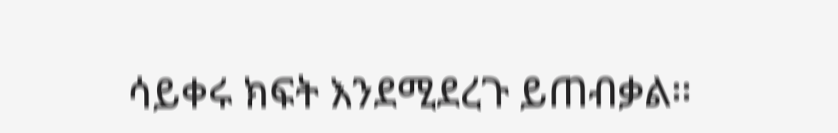ሳይቀሩ ክፍት እንደሚደረጉ ይጠብቃል።